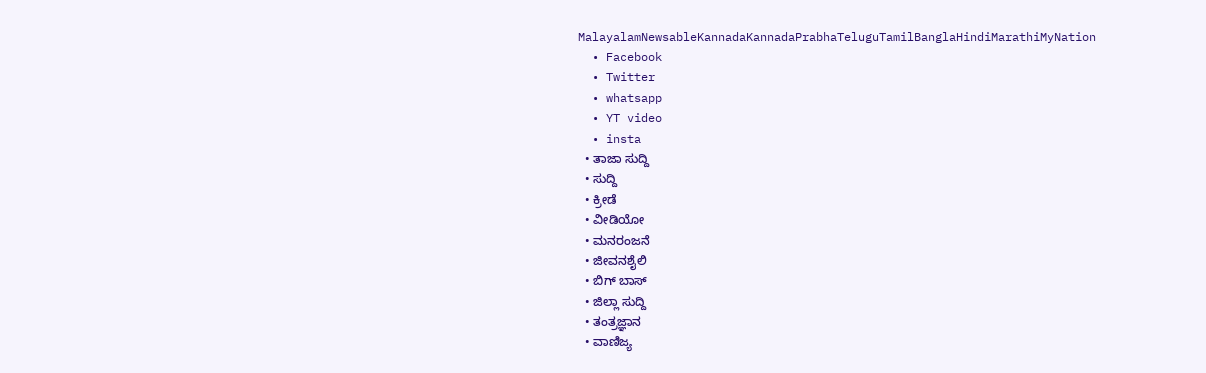MalayalamNewsableKannadaKannadaPrabhaTeluguTamilBanglaHindiMarathiMyNation
  • Facebook
  • Twitter
  • whatsapp
  • YT video
  • insta
  • ತಾಜಾ ಸುದ್ದಿ
  • ಸುದ್ದಿ
  • ಕ್ರೀಡೆ
  • ವೀಡಿಯೋ
  • ಮನರಂಜನೆ
  • ಜೀವನಶೈಲಿ
  • ಬಿಗ್ ಬಾಸ್
  • ಜಿಲ್ಲಾ ಸುದ್ದಿ
  • ತಂತ್ರಜ್ಞಾನ
  • ವಾಣಿಜ್ಯ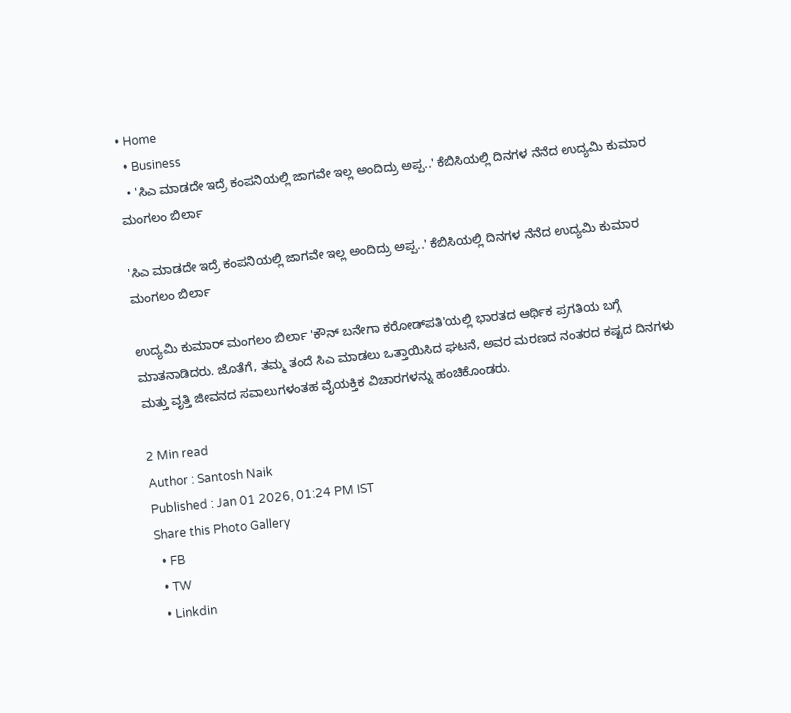• Home
  • Business
  • 'ಸಿಎ ಮಾಡದೇ ಇದ್ರೆ ಕಂಪನಿಯಲ್ಲಿ ಜಾಗವೇ ಇಲ್ಲ ಅಂದಿದ್ರು ಅಪ್ಪ..' ಕೆಬಿಸಿಯಲ್ಲಿ ದಿನಗಳ ನೆನೆದ ಉದ್ಯಮಿ ಕುಮಾರ ಮಂಗಲಂ ಬಿರ್ಲಾ

'ಸಿಎ ಮಾಡದೇ ಇದ್ರೆ ಕಂಪನಿಯಲ್ಲಿ ಜಾಗವೇ ಇಲ್ಲ ಅಂದಿದ್ರು ಅಪ್ಪ..' ಕೆಬಿಸಿಯಲ್ಲಿ ದಿನಗಳ ನೆನೆದ ಉದ್ಯಮಿ ಕುಮಾರ ಮಂಗಲಂ ಬಿರ್ಲಾ

ಉದ್ಯಮಿ ಕುಮಾರ್ ಮಂಗಲಂ ಬಿರ್ಲಾ 'ಕೌನ್ ಬನೇಗಾ ಕರೋಡ್‌ಪತಿ'ಯಲ್ಲಿ ಭಾರತದ ಆರ್ಥಿಕ ಪ್ರಗತಿಯ ಬಗ್ಗೆ ಮಾತನಾಡಿದರು. ಜೊತೆಗೆ, ತಮ್ಮ ತಂದೆ ಸಿಎ ಮಾಡಲು ಒತ್ತಾಯಿಸಿದ ಘಟನೆ, ಅವರ ಮರಣದ ನಂತರದ ಕಷ್ಟದ ದಿನಗಳು ಮತ್ತು ವೃತ್ತಿ ಜೀವನದ ಸವಾಲುಗಳಂತಹ ವೈಯಕ್ತಿಕ ವಿಚಾರಗಳನ್ನು ಹಂಚಿಕೊಂಡರು.

2 Min read
Author : Santosh Naik
Published : Jan 01 2026, 01:24 PM IST
Share this Photo Gallery
  • FB
  • TW
  • Linkdin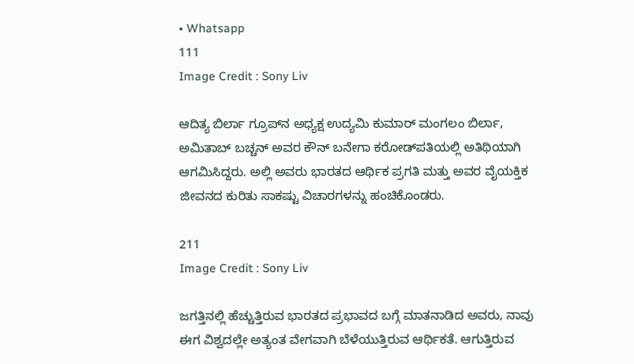• Whatsapp
111
Image Credit : Sony Liv

ಆದಿತ್ಯ ಬಿರ್ಲಾ ಗ್ರೂಪ್‌ನ ಅಧ್ಯಕ್ಷ ಉದ್ಯಮಿ ಕುಮಾರ್ ಮಂಗಲಂ ಬಿರ್ಲಾ, ಅಮಿತಾಬ್ ಬಚ್ಚನ್ ಅವರ ಕೌನ್ ಬನೇಗಾ ಕರೋಡ್‌ಪತಿಯಲ್ಲಿ ಅತಿಥಿಯಾಗಿ ಆಗಮಿಸಿದ್ದರು. ಅಲ್ಲಿ ಅವರು ಭಾರತದ ಆರ್ಥಿಕ ಪ್ರಗತಿ ಮತ್ತು ಅವರ ವೈಯಕ್ತಿಕ ಜೀವನದ ಕುರಿತು ಸಾಕಷ್ಟು ವಿಚಾರಗಳನ್ನು ಹಂಚಿಕೊಂಡರು.

211
Image Credit : Sony Liv

ಜಗತ್ತಿನಲ್ಲಿ ಹೆಚ್ಚುತ್ತಿರುವ ಭಾರತದ ಪ್ರಭಾವದ ಬಗ್ಗೆ ಮಾತನಾಡಿದ ಅವರು, ನಾವು ಈಗ ವಿಶ್ವದಲ್ಲೇ ಅತ್ಯಂತ ವೇಗವಾಗಿ ಬೆಳೆಯುತ್ತಿರುವ ಆರ್ಥಿಕತೆ. ಆಗುತ್ತಿರುವ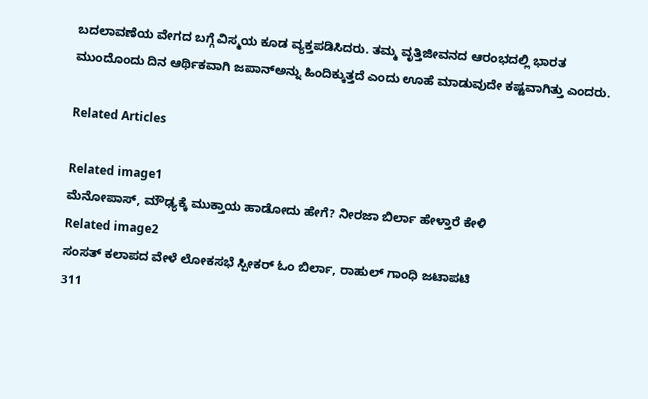ಬದಲಾವಣೆಯ ವೇಗದ ಬಗ್ಗೆ ವಿಸ್ಮಯ ಕೂಡ ವ್ಯಕ್ತಪಡಿಸಿದರು. ತಮ್ಮ ವೃತ್ತಿಜೀವನದ ಆರಂಭದಲ್ಲಿ ಭಾರತ ಮುಂದೊಂದು ದಿನ ಆರ್ಥಿಕವಾಗಿ ಜಪಾನ್‌ಅನ್ನು ಹಿಂದಿಕ್ಕುತ್ತದೆ ಎಂದು ಊಹೆ ಮಾಡುವುದೇ ಕಷ್ಟವಾಗಿತ್ತು ಎಂದರು.

Related Articles

Related image1
ಮೆನೋಪಾಸ್, ಮೌಢ್ಯಕ್ಕೆ ಮುಕ್ತಾಯ ಹಾಡೋದು ಹೇಗೆ? ನೀರಜಾ ಬಿರ್ಲಾ ಹೇಳ್ತಾರೆ ಕೇಳಿ
Related image2
ಸಂಸತ್‌ ಕಲಾಪದ ವೇಳೆ ಲೋಕಸಭೆ ಸ್ಪೀಕರ್‌ ಓಂ ಬಿರ್ಲಾ, ರಾಹುಲ್‌ ಗಾಂಧಿ ಜಟಾಪಟಿ
311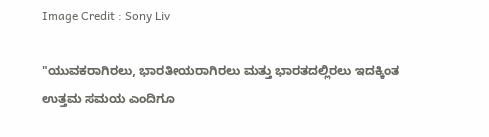Image Credit : Sony Liv

"ಯುವಕರಾಗಿರಲು, ಭಾರತೀಯರಾಗಿರಲು ಮತ್ತು ಭಾರತದಲ್ಲಿರಲು ಇದಕ್ಕಿಂತ ಉತ್ತಮ ಸಮಯ ಎಂದಿಗೂ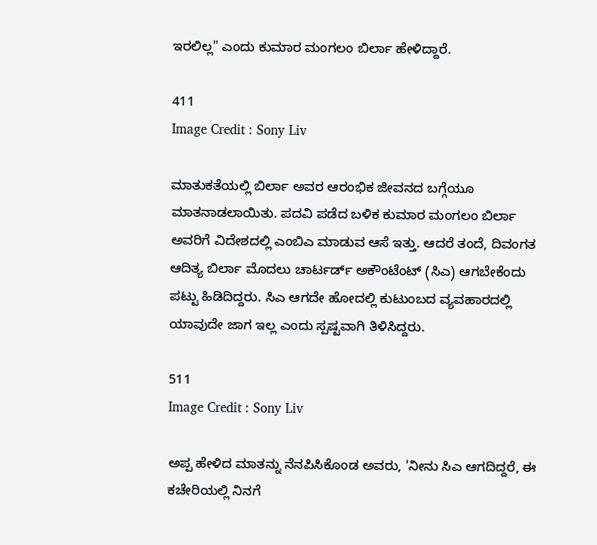ಇರಲಿಲ್ಲ" ಎಂದು ಕುಮಾರ ಮಂಗಲಂ ಬಿರ್ಲಾ ಹೇಳಿದ್ದಾರೆ.

411
Image Credit : Sony Liv

ಮಾತುಕತೆಯಲ್ಲಿ ಬಿರ್ಲಾ ಅವರ ಆರಂಭಿಕ ಜೀವನದ ಬಗ್ಗೆಯೂ ಮಾತನಾಡಲಾಯಿತು. ಪದವಿ ಪಡೆದ ಬಳಿಕ ಕುಮಾರ ಮಂಗಲಂ ಬಿರ್ಲಾ ಅವರಿಗೆ ವಿದೇಶದಲ್ಲಿ ಎಂಬಿಎ ಮಾಡುವ ಆಸೆ ಇತ್ತು. ಆದರೆ ತಂದೆ, ದಿವಂಗತ ಆದಿತ್ಯ ಬಿರ್ಲಾ ಮೊದಲು ಚಾರ್ಟರ್ಡ್ ಅಕೌಂಟೆಂಟ್ (ಸಿಎ) ಆಗಬೇಕೆಂದು ಪಟ್ಟು ಹಿಡಿದಿದ್ದರು. ಸಿಎ ಆಗದೇ ಹೋದಲ್ಲಿ ಕುಟುಂಬದ ವ್ಯವಹಾರದಲ್ಲಿ ಯಾವುದೇ ಜಾಗ ಇಲ್ಲ ಎಂದು ಸ್ಪಷ್ಟವಾಗಿ ತಿಳಿಸಿದ್ದರು.

511
Image Credit : Sony Liv

ಅಪ್ಪ ಹೇಳಿದ ಮಾತನ್ನು ನೆನಪಿಸಿಕೊಂಡ ಅವರು, 'ನೀನು ಸಿಎ ಆಗದಿದ್ದರೆ, ಈ ಕಚೇರಿಯಲ್ಲಿ ನಿನಗೆ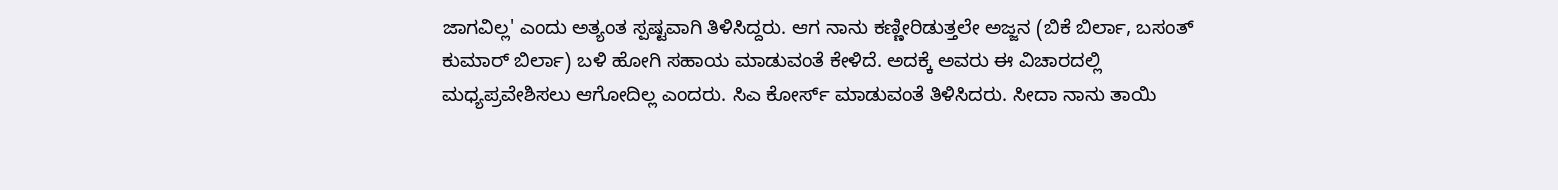ಜಾಗವಿಲ್ಲ' ಎಂದು ಅತ್ಯಂತ ಸ್ಪಷ್ಟವಾಗಿ ತಿಳಿಸಿದ್ದರು. ಆಗ ನಾನು ಕಣ್ಣೀರಿಡುತ್ತಲೇ ಅಜ್ಜನ (ಬಿಕೆ ಬಿರ್ಲಾ, ಬಸಂತ್‌ ಕುಮಾರ್‌ ಬಿರ್ಲಾ) ಬಳಿ ಹೋಗಿ ಸಹಾಯ ಮಾಡುವಂತೆ ಕೇಳಿದೆ. ಅದಕ್ಕೆ ಅವರು ಈ ವಿಚಾರದಲ್ಲಿ ಮಧ್ಯಪ್ರವೇಶಿಸಲು ಆಗೋದಿಲ್ಲ ಎಂದರು. ಸಿಎ ಕೋರ್ಸ್‌ ಮಾಡುವಂತೆ ತಿಳಿಸಿದರು. ಸೀದಾ ನಾನು ತಾಯಿ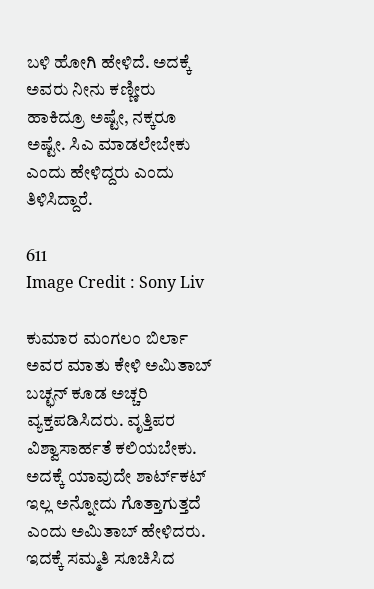ಬಳಿ ಹೋಗಿ ಹೇಳಿದೆ. ಅದಕ್ಕೆ ಅವರು ನೀನು ಕಣ್ಣೀರು ಹಾಕಿದ್ರೂ ಅಷ್ಟೇ, ನಕ್ಕರೂ ಅಷ್ಟೇ. ಸಿಎ ಮಾಡಲೇಬೇಕು ಎಂದು ಹೇಳಿದ್ದರು ಎಂದು ತಿಳಿಸಿದ್ದಾರೆ.

611
Image Credit : Sony Liv

ಕುಮಾರ ಮಂಗಲಂ ಬಿರ್ಲಾ ಅವರ ಮಾತು ಕೇಳಿ ಅಮಿತಾಬ್‌ ಬಚ್ಛನ್‌ ಕೂಡ ಅಚ್ಚರಿ ವ್ಯಕ್ತಪಡಿಸಿದರು. ವೃತ್ತಿಪರ ವಿಶ್ವಾಸಾರ್ಹತೆ ಕಲಿಯಬೇಕು. ಅದಕ್ಕೆ ಯಾವುದೇ ಶಾರ್ಟ್‌ಕಟ್‌ ಇಲ್ಲ ಅನ್ನೋದು ಗೊತ್ತಾಗುತ್ತದೆ ಎಂದು ಅಮಿತಾಬ್‌ ಹೇಳಿದರು. ಇದಕ್ಕೆ ಸಮ್ಮತಿ ಸೂಚಿಸಿದ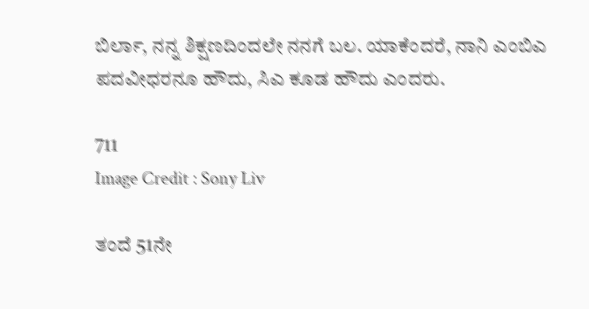ಬಿರ್ಲಾ, ನನ್ನ ಶಿಕ್ಷಣದಿಂದಲೇ ನನಗೆ ಬಲ. ಯಾಕೆಂದರೆ, ನಾನಿ ಎಂಬಿಎ ಪದವೀಧರನೂ ಹೌದು, ಸಿಎ ಕೂಡ ಹೌದು ಎಂದರು.

711
Image Credit : Sony Liv

ತಂದೆ 51ನೇ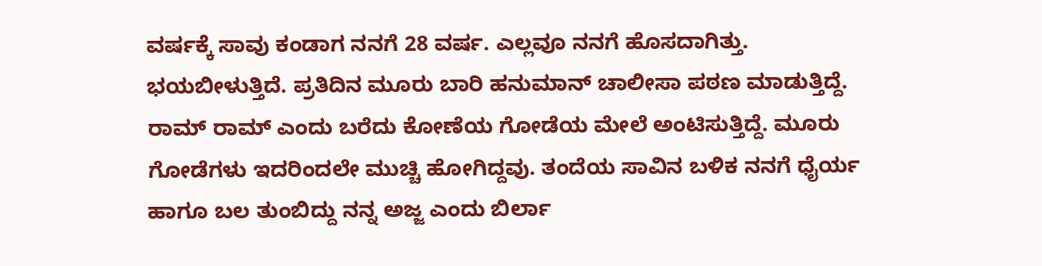ವರ್ಷಕ್ಕೆ ಸಾವು ಕಂಡಾಗ ನನಗೆ 28 ವರ್ಷ. ಎಲ್ಲವೂ ನನಗೆ ಹೊಸದಾಗಿತ್ತು. ಭಯಬೀಳುತ್ತಿದೆ. ಪ್ರತಿದಿನ ಮೂರು ಬಾರಿ ಹನುಮಾನ್‌ ಚಾಲೀಸಾ ಪಠಣ ಮಾಡುತ್ತಿದ್ದೆ. ರಾಮ್‌ ರಾಮ್‌ ಎಂದು ಬರೆದು ಕೋಣೆಯ ಗೋಡೆಯ ಮೇಲೆ ಅಂಟಿಸುತ್ತಿದ್ದೆ. ಮೂರು ಗೋಡೆಗಳು ಇದರಿಂದಲೇ ಮುಚ್ಚಿ ಹೋಗಿದ್ದವು. ತಂದೆಯ ಸಾವಿನ ಬಳಿಕ ನನಗೆ ಧೈರ್ಯ ಹಾಗೂ ಬಲ ತುಂಬಿದ್ದು ನನ್ನ ಅಜ್ಜ ಎಂದು ಬಿರ್ಲಾ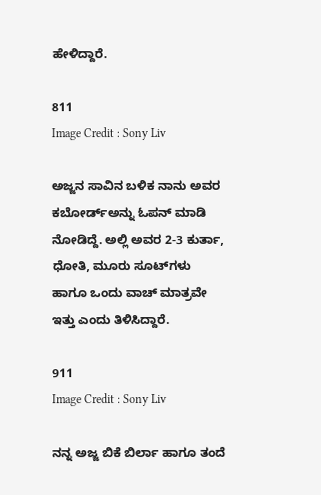ಹೇಳಿದ್ದಾರೆ.

811
Image Credit : Sony Liv

ಅಜ್ಜನ ಸಾವಿನ ಬಳಿಕ ನಾನು ಅವರ ಕಬೋರ್ಡ್‌ಅನ್ನು ಓಪನ್‌ ಮಾಡಿ ನೋಡಿದ್ದೆ. ಅಲ್ಲಿ ಅವರ 2-3 ಕುರ್ತಾ, ಧೋತಿ, ಮೂರು ಸೂಟ್‌ಗಳು ಹಾಗೂ ಒಂದು ವಾಚ್‌ ಮಾತ್ರವೇ ಇತ್ತು ಎಂದು ತಿಳಿಸಿದ್ದಾರೆ.

911
Image Credit : Sony Liv

ನನ್ನ ಅಜ್ಜ ಬಿಕೆ ಬಿರ್ಲಾ ಹಾಗೂ ತಂದೆ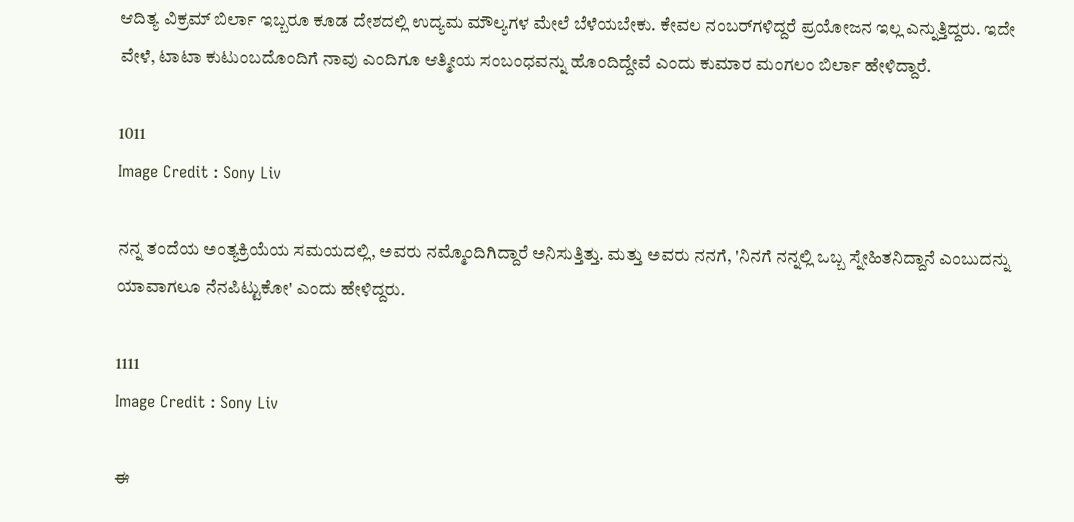ಆದಿತ್ಯ ವಿಕ್ರಮ್‌ ಬಿರ್ಲಾ ಇಬ್ಬರೂ ಕೂಡ ದೇಶದಲ್ಲಿ ಉದ್ಯಮ ಮೌಲ್ಯಗಳ ಮೇಲೆ ಬೆಳೆಯಬೇಕು. ಕೇವಲ ನಂಬರ್‌ಗಳಿದ್ದರೆ ಪ್ರಯೋಜನ ಇಲ್ಲ ಎನ್ನುತ್ತಿದ್ದರು. ಇದೇ ವೇಳೆ, ಟಾಟಾ ಕುಟುಂಬದೊಂದಿಗೆ ನಾವು ಎಂದಿಗೂ ಆತ್ಮೀಯ ಸಂಬಂಧವನ್ನು ಹೊಂದಿದ್ದೇವೆ ಎಂದು ಕುಮಾರ ಮಂಗಲಂ ಬಿರ್ಲಾ ಹೇಳಿದ್ದಾರೆ.

1011
Image Credit : Sony Liv

ನನ್ನ ತಂದೆಯ ಅಂತ್ಯಕ್ರಿಯೆಯ ಸಮಯದಲ್ಲಿ, ಅವರು ನಮ್ಮೊಂದಿಗಿದ್ದಾರೆ ಅನಿಸುತ್ತಿತ್ತು. ಮತ್ತು ಅವರು ನನಗೆ, 'ನಿನಗೆ ನನ್ನಲ್ಲಿ ಒಬ್ಬ ಸ್ನೇಹಿತನಿದ್ದಾನೆ ಎಂಬುದನ್ನು ಯಾವಾಗಲೂ ನೆನಪಿಟ್ಟುಕೋ' ಎಂದು ಹೇಳಿದ್ದರು.

1111
Image Credit : Sony Liv

ಈ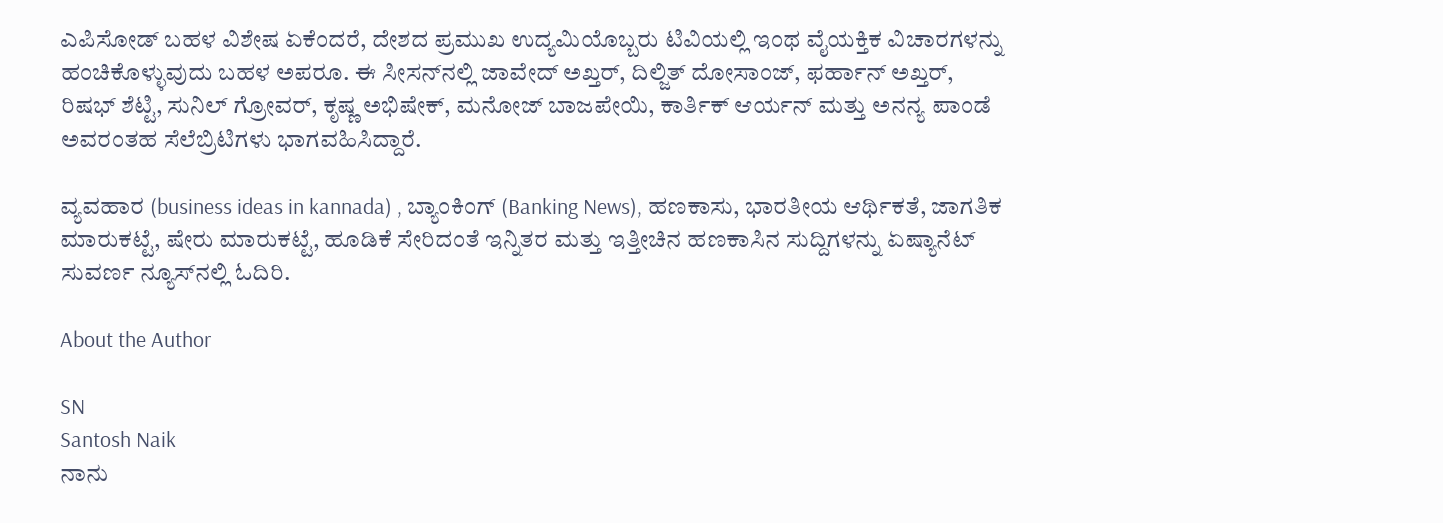ಎಪಿಸೋಡ್‌ ಬಹಳ ವಿಶೇಷ ಏಕೆಂದರೆ, ದೇಶದ ಪ್ರಮುಖ ಉದ್ಯಮಿಯೊಬ್ಬರು ಟಿವಿಯಲ್ಲಿ ಇಂಥ ವೈಯಕ್ತಿಕ ವಿಚಾರಗಳನ್ನು ಹಂಚಿಕೊಳ್ಳುವುದು ಬಹಳ ಅಪರೂ. ಈ ಸೀಸನ್‌ನಲ್ಲಿ ಜಾವೇದ್ ಅಖ್ತರ್, ದಿಲ್ಜಿತ್ ದೋಸಾಂಜ್, ಫರ್ಹಾನ್ ಅಖ್ತರ್, ರಿಷಭ್ ಶೆಟ್ಟಿ, ಸುನಿಲ್ ಗ್ರೋವರ್, ಕೃಷ್ಣ ಅಭಿಷೇಕ್, ಮನೋಜ್ ಬಾಜಪೇಯಿ, ಕಾರ್ತಿಕ್ ಆರ್ಯನ್ ಮತ್ತು ಅನನ್ಯ ಪಾಂಡೆ ಅವರಂತಹ ಸೆಲೆಬ್ರಿಟಿಗಳು ಭಾಗವಹಿಸಿದ್ದಾರೆ.

ವ್ಯವಹಾರ (business ideas in kannada) , ಬ್ಯಾಂಕಿಂಗ್ (Banking News), ಹಣಕಾಸು, ಭಾರತೀಯ ಆರ್ಥಿಕತೆ, ಜಾಗತಿಕ ಮಾರುಕಟ್ಟೆ, ಷೇರು ಮಾರುಕಟ್ಟೆ, ಹೂಡಿಕೆ ಸೇರಿದಂತೆ ಇನ್ನಿತರ ಮತ್ತು ಇತ್ತೀಚಿನ ಹಣಕಾಸಿನ ಸುದ್ದಿಗಳನ್ನು ಏಷ್ಯಾನೆಟ್ ಸುವರ್ಣ ನ್ಯೂಸ್‌ನಲ್ಲಿ ಓದಿರಿ.

About the Author

SN
Santosh Naik
ನಾನು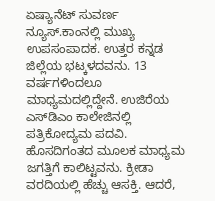ಏಷ್ಯಾನೆಟ್ ಸುವರ್ಣ ನ್ಯೂಸ್.ಕಾಂನಲ್ಲಿ ಮುಖ್ಯ ಉಪಸಂಪಾದಕ. ಉತ್ತರ ಕನ್ನಡ ಜಿಲ್ಲೆಯ ಭಟ್ಕಳದವನು. 13 ವರ್ಷಗಳಿಂದಲೂ ಮಾಧ್ಯಮದಲ್ಲಿದ್ದೇನೆ. ಉಜಿರೆಯ ಎಸ್‌ಡಿಎಂ ಕಾಲೇಜಿನಲ್ಲಿ ಪತ್ರಿಕೋದ್ಯಮ ಪದವಿ. ಹೊಸದಿಗಂತದ ಮೂಲಕ ಮಾಧ್ಯಮ ಜಗತ್ತಿಗೆ ಕಾಲಿಟ್ಟವನು. ಕ್ರೀಡಾ ವರದಿಯಲ್ಲಿ ಹೆಚ್ಚು ಆಸಕ್ತಿ. ಆದರೆ,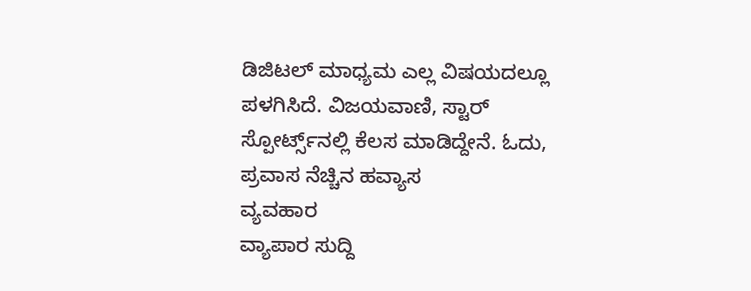ಡಿಜಿಟಲ್ ಮಾಧ್ಯಮ ಎಲ್ಲ ವಿಷಯದಲ್ಲೂ ಪಳಗಿಸಿದೆ. ವಿಜಯವಾಣಿ, ಸ್ಟಾರ್‌ ಸ್ಪೋರ್ಟ್ಸ್‌ನಲ್ಲಿ ಕೆಲಸ ಮಾಡಿದ್ದೇನೆ. ಓದು, ಪ್ರವಾಸ ನೆಚ್ಚಿನ ಹವ್ಯಾಸ
ವ್ಯವಹಾರ
ವ್ಯಾಪಾರ ಸುದ್ದಿ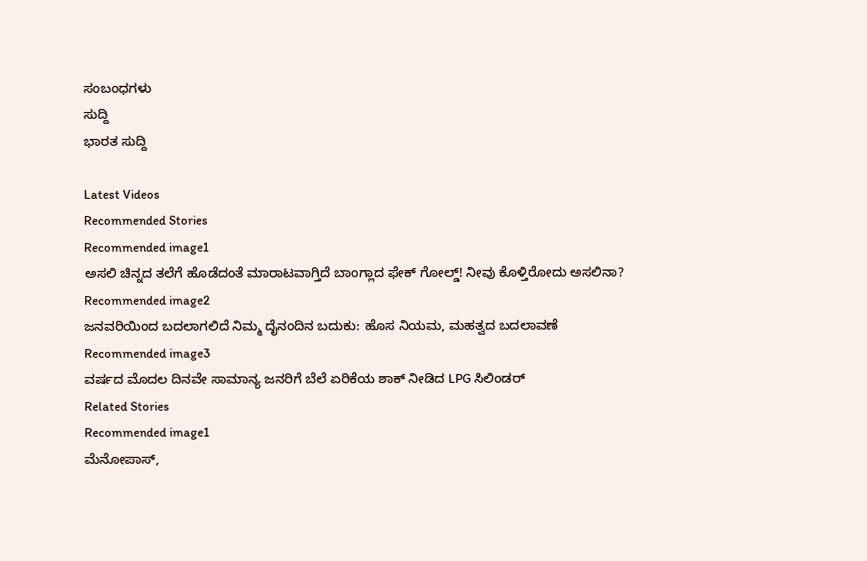ಸಂಬಂಧಗಳು
ಸುದ್ದಿ
ಭಾರತ ಸುದ್ದಿ

Latest Videos
Recommended Stories
Recommended image1
ಅಸಲಿ ಚಿನ್ನದ ತಲೆಗೆ ಹೊಡೆದಂತೆ ಮಾರಾಟವಾಗ್ತಿದೆ ಬಾಂಗ್ಲಾದ ಫೇಕ್ ಗೋಲ್ಡ್! ನೀವು ಕೊಳ್ತಿರೋದು ಅಸಲಿನಾ?
Recommended image2
ಜನವರಿಯಿಂದ ಬದಲಾಗಲಿದೆ ನಿಮ್ಮ ದೈನಂದಿನ ಬದುಕು: ಹೊಸ ನಿಯಮ, ಮಹತ್ವದ ಬದಲಾವಣೆ
Recommended image3
ವರ್ಷದ ಮೊದಲ ದಿನವೇ ಸಾಮಾನ್ಯ ಜನರಿಗೆ ಬೆಲೆ ಏರಿಕೆಯ ಶಾಕ್ ನೀಡಿದ LPG ಸಿಲಿಂಡರ್
Related Stories
Recommended image1
ಮೆನೋಪಾಸ್,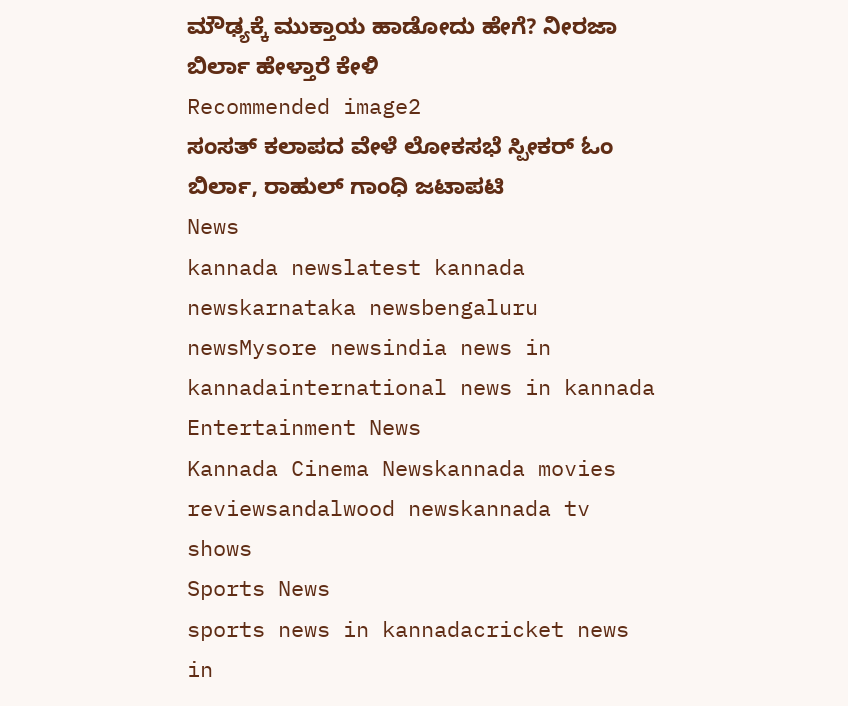ಮೌಢ್ಯಕ್ಕೆ ಮುಕ್ತಾಯ ಹಾಡೋದು ಹೇಗೆ? ನೀರಜಾ ಬಿರ್ಲಾ ಹೇಳ್ತಾರೆ ಕೇಳಿ
Recommended image2
ಸಂಸತ್‌ ಕಲಾಪದ ವೇಳೆ ಲೋಕಸಭೆ ಸ್ಪೀಕರ್‌ ಓಂ ಬಿರ್ಲಾ, ರಾಹುಲ್‌ ಗಾಂಧಿ ಜಟಾಪಟಿ
News
kannada newslatest kannada newskarnataka newsbengaluru newsMysore newsindia news in kannadainternational news in kannada
Entertainment News
Kannada Cinema Newskannada movies reviewsandalwood newskannada tv shows
Sports News
sports news in kannadacricket news in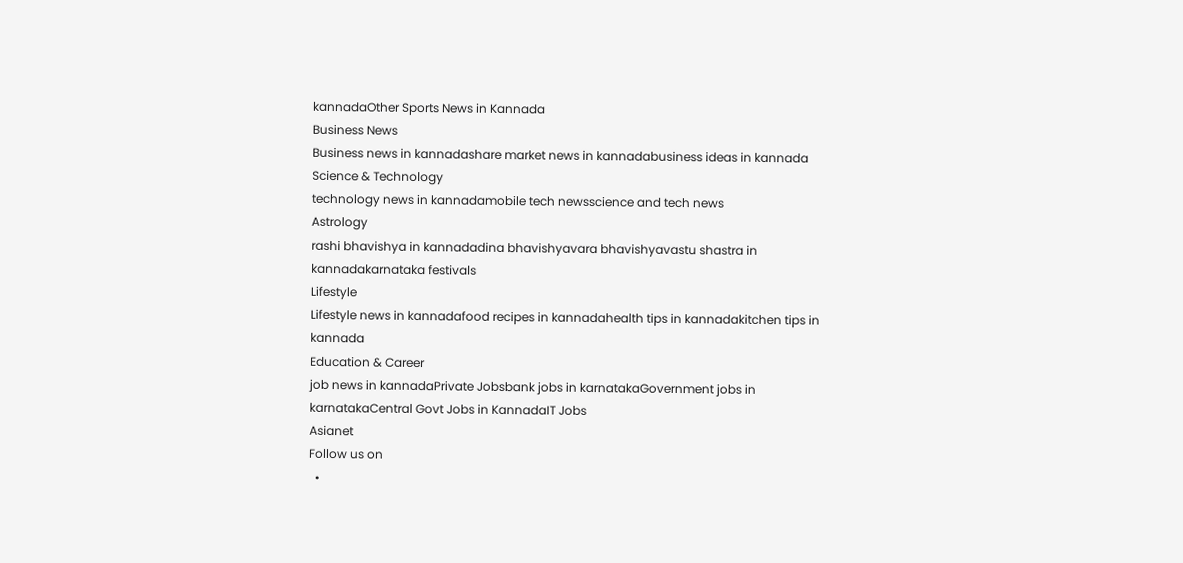kannadaOther Sports News in Kannada
Business News
Business news in kannadashare market news in kannadabusiness ideas in kannada
Science & Technology
technology news in kannadamobile tech newsscience and tech news
Astrology
rashi bhavishya in kannadadina bhavishyavara bhavishyavastu shastra in kannadakarnataka festivals
Lifestyle
Lifestyle news in kannadafood recipes in kannadahealth tips in kannadakitchen tips in kannada
Education & Career
job news in kannadaPrivate Jobsbank jobs in karnatakaGovernment jobs in karnatakaCentral Govt Jobs in KannadaIT Jobs
Asianet
Follow us on
  •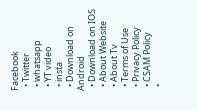Facebook
  • Twitter
  • whatsapp
  • YT video
  • insta
  • Download on Android
  • Download on IOS
  • About Website
  • About Tv
  • Terms of Use
  • Privacy Policy
  • CSAM Policy
  •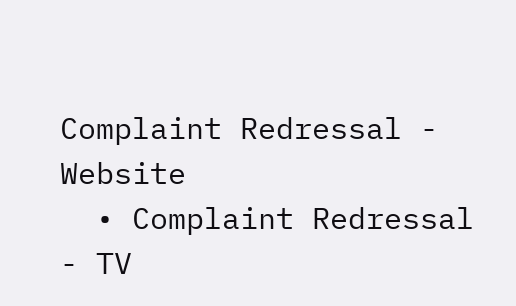Complaint Redressal - Website
  • Complaint Redressal - TV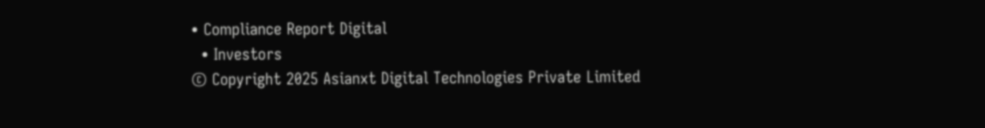• Compliance Report Digital
  • Investors
© Copyright 2025 Asianxt Digital Technologies Private Limited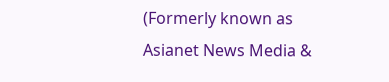(Formerly known as Asianet News Media &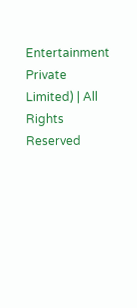Entertainment Private Limited) | All Rights Reserved